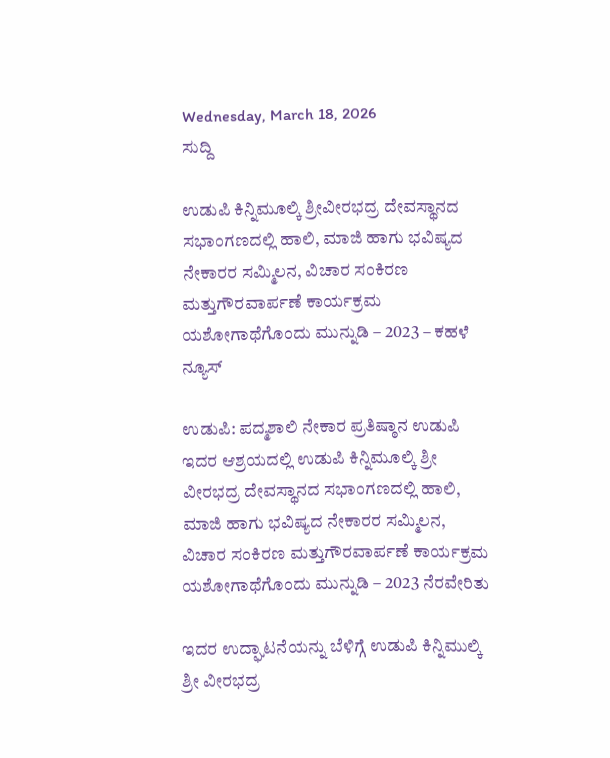Wednesday, March 18, 2026
ಸುದ್ದಿ

ಉಡುಪಿ ಕಿನ್ನಿಮೂಲ್ಕಿ ಶ್ರೀವೀರಭದ್ರ ದೇವಸ್ಥಾನದ ಸಭಾಂಗಣದಲ್ಲಿ ಹಾಲಿ, ಮಾಜಿ ಹಾಗು ಭವಿಷ್ಯದ ನೇಕಾರರ ಸಮ್ಮಿಲನ, ವಿಚಾರ ಸಂಕಿರಣ ಮತ್ತುಗೌರವಾರ್ಪಣೆ ಕಾರ್ಯಕ್ರಮ ಯಶೋಗಾಥೆಗೊಂದು ಮುನ್ನುಡಿ – 2023 – ಕಹಳೆ ನ್ಯೂಸ್

ಉಡುಪಿ: ಪದ್ಮಶಾಲಿ ನೇಕಾರ ಪ್ರತಿಷ್ಠಾನ ಉಡುಪಿ ಇದರ ಆಶ್ರಯದಲ್ಲಿ ಉಡುಪಿ ಕಿನ್ನಿಮೂಲ್ಕಿ ಶ್ರೀ ವೀರಭದ್ರ ದೇವಸ್ಥಾನದ ಸಭಾಂಗಣದಲ್ಲಿ ಹಾಲಿ, ಮಾಜಿ ಹಾಗು ಭವಿಷ್ಯದ ನೇಕಾರರ ಸಮ್ಮಿಲನ, ವಿಚಾರ ಸಂಕಿರಣ ಮತ್ತುಗೌರವಾರ್ಪಣೆ ಕಾರ್ಯಕ್ರಮ ಯಶೋಗಾಥೆಗೊಂದು ಮುನ್ನುಡಿ – 2023 ನೆರವೇರಿತು

ಇದರ ಉದ್ಘಾಟನೆಯನ್ನು ಬೆಳಿಗ್ಗೆ ಉಡುಪಿ ಕಿನ್ನಿಮುಲ್ಕಿ ಶ್ರೀ ವೀರಭದ್ರ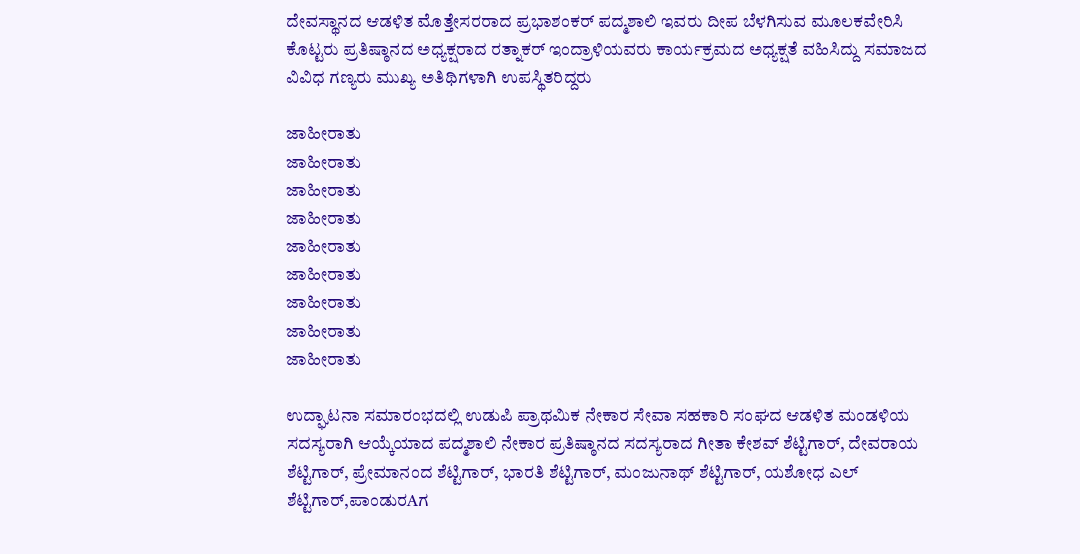ದೇವಸ್ಥಾನದ ಆಡಳಿತ ಮೊತ್ತೇಸರರಾದ ಪ್ರಭಾಶಂಕರ್ ಪದ್ಮಶಾಲಿ ಇವರು ದೀಪ ಬೆಳಗಿಸುವ ಮೂಲಕವೇರಿಸಿ ಕೊಟ್ಟರು ಪ್ರತಿಷ್ಠಾನದ ಅಧ್ಯಕ್ಷರಾದ ರತ್ನಾಕರ್ ಇಂದ್ರಾಳಿಯವರು ಕಾರ್ಯಕ್ರಮದ ಅಧ್ಯಕ್ಷತೆ ವಹಿಸಿದ್ದು ಸಮಾಜದ ವಿವಿಧ ಗಣ್ಯರು ಮುಖ್ಯ ಅತಿಥಿಗಳಾಗಿ ಉಪಸ್ಥಿತರಿದ್ದರು

ಜಾಹೀರಾತು
ಜಾಹೀರಾತು
ಜಾಹೀರಾತು
ಜಾಹೀರಾತು
ಜಾಹೀರಾತು
ಜಾಹೀರಾತು
ಜಾಹೀರಾತು
ಜಾಹೀರಾತು
ಜಾಹೀರಾತು

ಉದ್ಘಾಟನಾ ಸಮಾರಂಭದಲ್ಲಿ ಉಡುಪಿ ಪ್ರಾಥಮಿಕ ನೇಕಾರ ಸೇವಾ ಸಹಕಾರಿ ಸಂಘದ ಆಡಳಿತ ಮಂಡಳಿಯ ಸದಸ್ಯರಾಗಿ ಆಯ್ಕೆಯಾದ ಪದ್ಮಶಾಲಿ ನೇಕಾರ ಪ್ರತಿಷ್ಠಾನದ ಸದಸ್ಯರಾದ ಗೀತಾ ಕೇಶವ್ ಶೆಟ್ಟಿಗಾರ್, ದೇವರಾಯ ಶೆಟ್ಟಿಗಾರ್, ಪ್ರೇಮಾನಂದ ಶೆಟ್ಟಿಗಾರ್, ಭಾರತಿ ಶೆಟ್ಟಿಗಾರ್, ಮಂಜುನಾಥ್ ಶೆಟ್ಟಿಗಾರ್, ಯಶೋಧ ಎಲ್ ಶೆಟ್ಟಿಗಾರ್,ಪಾಂಡುರAಗ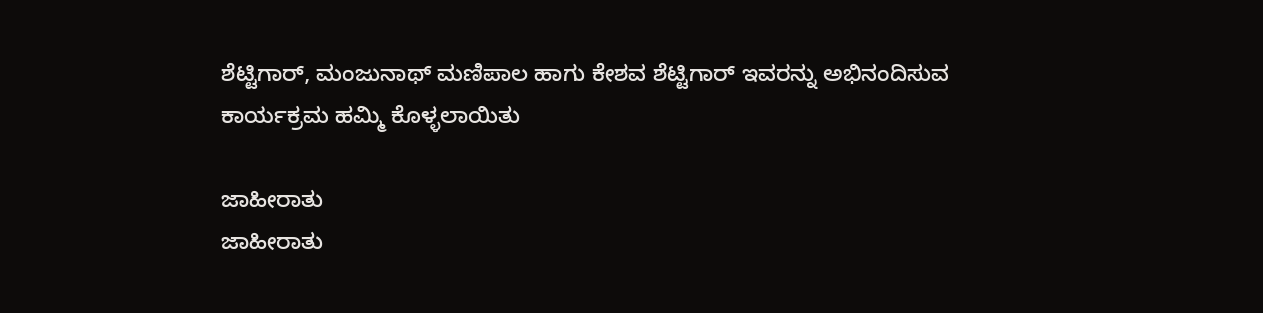ಶೆಟ್ಟಿಗಾರ್, ಮಂಜುನಾಥ್ ಮಣಿಪಾಲ ಹಾಗು ಕೇಶವ ಶೆಟ್ಟಿಗಾರ್ ಇವರನ್ನು ಅಭಿನಂದಿಸುವ ಕಾರ್ಯಕ್ರಮ ಹಮ್ಮಿ ಕೊಳ್ಳಲಾಯಿತು

ಜಾಹೀರಾತು
ಜಾಹೀರಾತು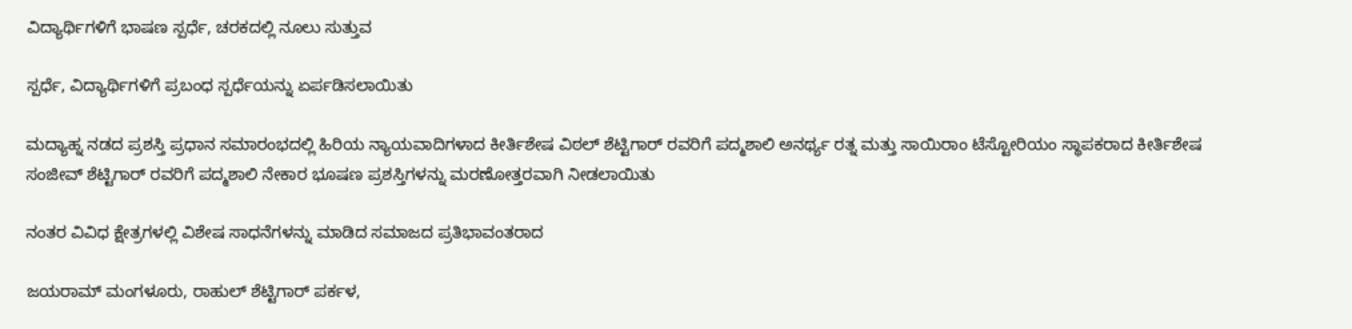ವಿದ್ಯಾರ್ಥಿಗಳಿಗೆ ಭಾಷಣ ಸ್ಪರ್ಧೆ, ಚರಕದಲ್ಲಿ ನೂಲು ಸುತ್ತುವ

ಸ್ಪರ್ಧೆ, ವಿದ್ಯಾರ್ಥಿಗಳಿಗೆ ಪ್ರಬಂಧ ಸ್ಪರ್ಧೆಯನ್ನು ಏರ್ಪಡಿಸಲಾಯಿತು

ಮದ್ಯಾಹ್ನ ನಡದ ಪ್ರಶಸ್ತಿ ಪ್ರಧಾನ ಸಮಾರಂಭದಲ್ಲಿ ಹಿರಿಯ ನ್ಯಾಯವಾದಿಗಳಾದ ಕೀರ್ತಿಶೇಷ ವಿಠಲ್ ಶೆಟ್ಟಿಗಾರ್ ರವರಿಗೆ ಪದ್ಮಶಾಲಿ ಅನರ್ಥ್ಯ ರತ್ನ ಮತ್ತು ಸಾಯಿರಾಂ ಟೆಸ್ಟೋರಿಯಂ ಸ್ಥಾಪಕರಾದ ಕೀರ್ತಿಶೇಷ ಸಂಜೀವ್ ಶೆಟ್ಟಿಗಾರ್ ರವರಿಗೆ ಪದ್ಮಶಾಲಿ ನೇಕಾರ ಭೂಷಣ ಪ್ರಶಸ್ತಿಗಳನ್ನು ಮರಣೋತ್ತರವಾಗಿ ನೀಡಲಾಯಿತು

ನಂತರ ವಿವಿಧ ಕ್ಷೇತ್ರಗಳಲ್ಲಿ ವಿಶೇಷ ಸಾಧನೆಗಳನ್ನು ಮಾಡಿದ ಸಮಾಜದ ಪ್ರತಿಭಾವಂತರಾದ

ಜಯರಾಮ್ ಮಂಗಳೂರು, ರಾಹುಲ್ ಶೆಟ್ಟಿಗಾರ್ ಪರ್ಕಳ,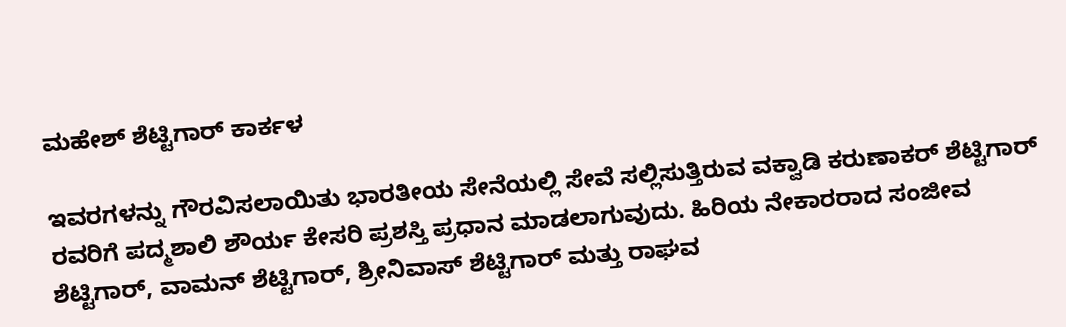ಮಹೇಶ್ ಶೆಟ್ಟಿಗಾರ್ ಕಾರ್ಕಳ

ಇವರಗಳನ್ನು ಗೌರವಿಸಲಾಯಿತು ಭಾರತೀಯ ಸೇನೆಯಲ್ಲಿ ಸೇವೆ ಸಲ್ಲಿಸುತ್ತಿರುವ ವಕ್ವಾಡಿ ಕರುಣಾಕರ್ ಶೆಟ್ಟಿಗಾರ್ ರವರಿಗೆ ಪದ್ಮಶಾಲಿ ಶೌರ್ಯ ಕೇಸರಿ ಪ್ರಶಸ್ತಿ ಪ್ರಧಾನ ಮಾಡಲಾಗುವುದು. ಹಿರಿಯ ನೇಕಾರರಾದ ಸಂಜೀವ ಶೆಟ್ಟಿಗಾರ್, ವಾಮನ್ ಶೆಟ್ಟಿಗಾರ್, ಶ್ರೀನಿವಾಸ್ ಶೆಟ್ಟಿಗಾರ್ ಮತ್ತು ರಾಘವ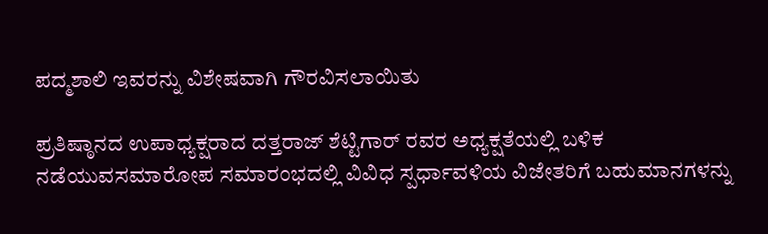ಪದ್ಮಶಾಲಿ ಇವರನ್ನು ವಿಶೇಷವಾಗಿ ಗೌರವಿಸಲಾಯಿತು

ಪ್ರತಿಷ್ಠಾನದ ಉಪಾಧ್ಯಕ್ಷರಾದ ದತ್ತರಾಜ್ ಶೆಟ್ಟಿಗಾರ್ ರವರ ಅಧ್ಯಕ್ಷತೆಯಲ್ಲಿ ಬಳಿಕ ನಡೆಯುವಸಮಾರೋಪ ಸಮಾರಂಭದಲ್ಲಿ ವಿವಿಧ ಸ್ಪರ್ಧಾವಳಿಯ ವಿಜೇತರಿಗೆ ಬಹುಮಾನಗಳನ್ನು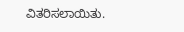ವಿತರಿಸಲಾಯಿತು.